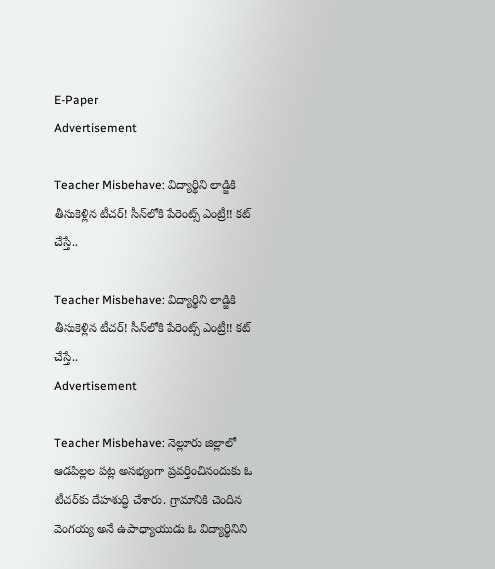E-Paper
Advertisement

Teacher Misbehave: విద్యార్థిని లాడ్జికి తీసుకెళ్లిన టీచర్‌! సీన్‌లోకి పేరెంట్స్ ఎంట్రీ!! కట్ చేస్తే..

Teacher Misbehave: విద్యార్థిని లాడ్జికి తీసుకెళ్లిన టీచర్‌! సీన్‌లోకి పేరెంట్స్ ఎంట్రీ!! కట్ చేస్తే..
Advertisement

Teacher Misbehave: నెల్లూరు జిల్లాలో ఆడపిల్లల పట్ల అసభ్యంగా ప్రవర్తించినందుకు ఓ టీచర్‌కు దేహశుద్ధి చేశారు. గ్రామానికి చెందిన వెంగయ్య అనే ఉపాధ్యాయుడు ఓ విద్యార్థినిని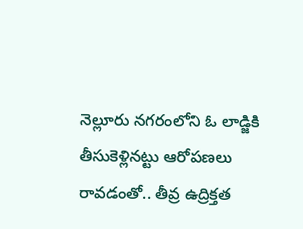నెల్లూరు నగరంలోని ఓ లాడ్జికి తీసుకెళ్లినట్టు ఆరోపణలు రావడంతో.. తీవ్ర ఉద్రిక్తత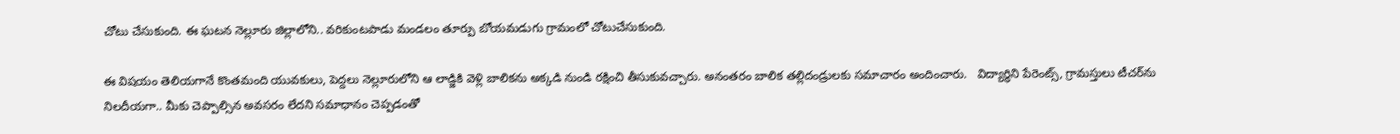చోటు చేసుకుంది. ఈ ఘటన నెల్లూరు జిల్లాలోని.. వరికుంటపాడు మండలం తూర్పు బోయమడుగు గ్రామంలో చోటుచేసుకుంది.

ఈ విషయం తెలియగానే కొంతమంది యువకులు, పెద్దలు నెల్లూరులోని ఆ లాడ్జికి వెళ్లి బాలికను అక్కడి నుండి రక్షించి తీసుకువచ్చారు. అనంతరం బాలిక తల్లిదండ్రులకు సమాచారం అందించారు.   విద్యార్థిని పేరెంట్స్, గ్రామస్తులు టీచర్‌ను నిలదీయగా.. మీకు చెప్పాల్సిన అవసరం లేదని సమాధానం చెప్పడంతో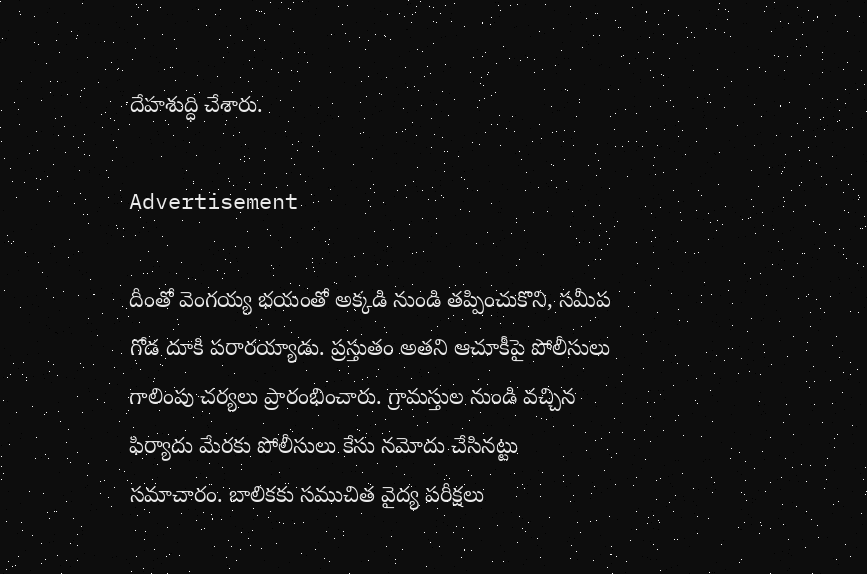దేహశుద్ధి చేశారు.

Advertisement

దీంతో వెంగయ్య భయంతో అక్కడి నుండి తప్పించుకొని, సమీప గోడ దూకి పరారయ్యాడు. ప్రస్తుతం అతని ఆచూకీపై పోలీసులు గాలింపు చర్యలు ప్రారంభించారు. గ్రామస్తుల నుండి వచ్చిన ఫిర్యాదు మేరకు పోలీసులు కేసు నమోదు చేసినట్టు సమాచారం. బాలికకు సముచిత వైద్య పరీక్షలు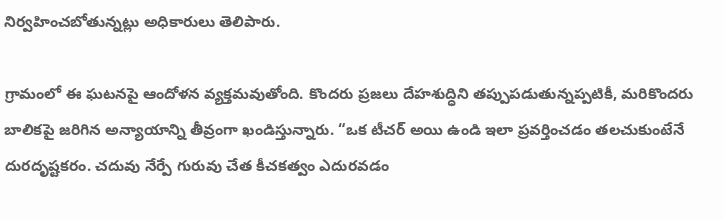నిర్వహించబోతున్నట్లు అధికారులు తెలిపారు.

గ్రామంలో ఈ ఘటనపై ఆందోళన వ్యక్తమవుతోంది. కొందరు ప్రజలు దేహశుద్ధిని తప్పుపడుతున్నప్పటికీ, మరికొందరు బాలికపై జరిగిన అన్యాయాన్ని తీవ్రంగా ఖండిస్తున్నారు. “ఒక టీచర్ అయి ఉండి ఇలా ప్రవర్తించడం తలచుకుంటేనే దురదృష్టకరం. చదువు నేర్పే గురువు చేత కీచకత్వం ఎదురవడం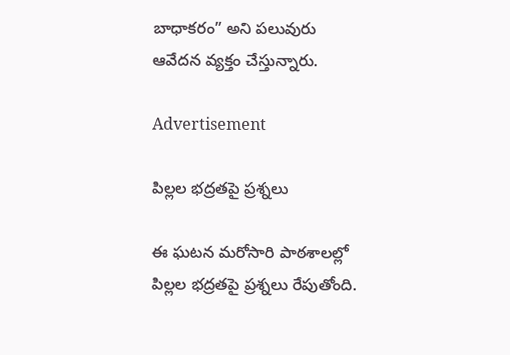బాధాకరం” అని పలువురు ఆవేదన వ్యక్తం చేస్తున్నారు.

Advertisement

పిల్లల భద్రతపై ప్రశ్నలు

ఈ ఘటన మరోసారి పాఠశాలల్లో పిల్లల భద్రతపై ప్రశ్నలు రేపుతోంది.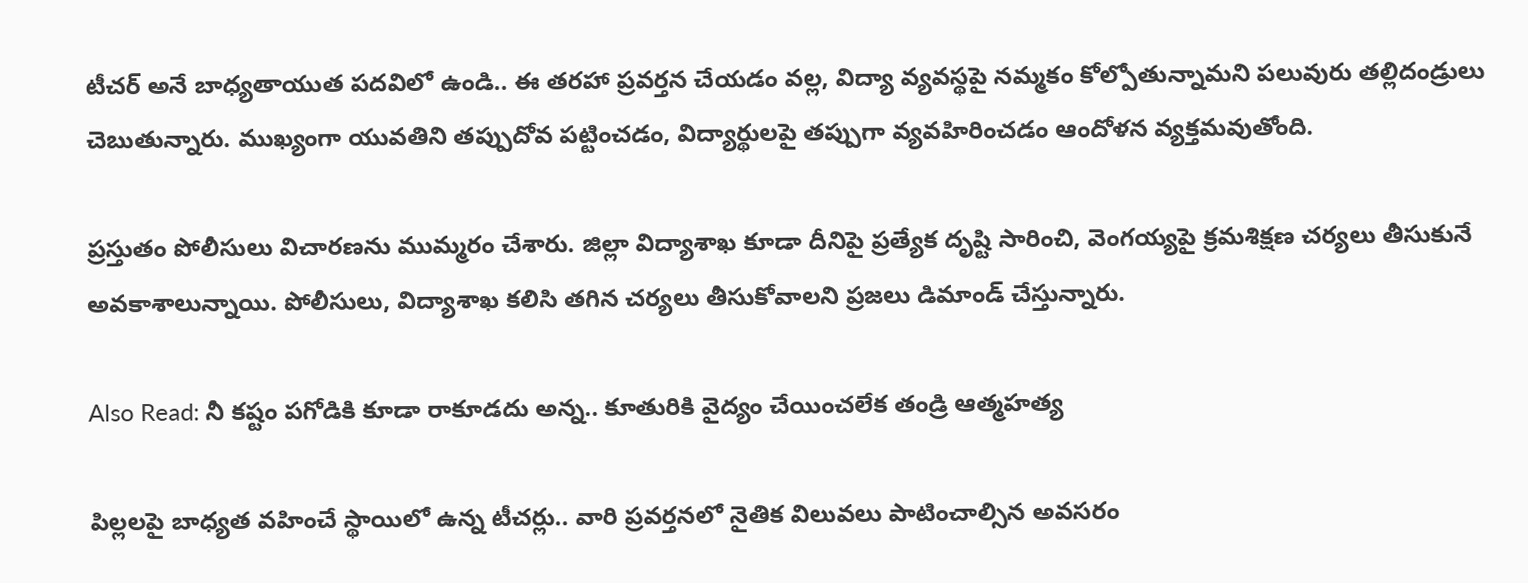టీచర్ అనే బాధ్యతాయుత పదవిలో ఉండి.. ఈ తరహా ప్రవర్తన చేయడం వల్ల, విద్యా వ్యవస్థపై నమ్మకం కోల్పోతున్నామని పలువురు తల్లిదండ్రులు చెబుతున్నారు. ముఖ్యంగా యువతిని తప్పుదోవ పట్టించడం, విద్యార్థులపై తప్పుగా వ్యవహిరించడం ఆందోళన వ్యక్తమవుతోంది.

ప్రస్తుతం పోలీసులు విచారణను ముమ్మరం చేశారు. జిల్లా విద్యాశాఖ కూడా దీనిపై ప్రత్యేక దృష్టి సారించి, వెంగయ్యపై క్రమశిక్షణ చర్యలు తీసుకునే అవకాశాలున్నాయి. పోలీసులు, విద్యాశాఖ కలిసి తగిన చర్యలు తీసుకోవాలని ప్రజలు డిమాండ్ చేస్తున్నారు.

Also Read: నీ కష్టం పగోడికి కూడా రాకూడదు అన్న.. కూతురికి వైద్యం చేయించలేక తండ్రి ఆత్మహత్య

పిల్లలపై బాధ్యత వహించే స్థాయిలో ఉన్న టీచర్లు.. వారి ప్రవర్తనలో నైతిక విలువలు పాటించాల్సిన అవసరం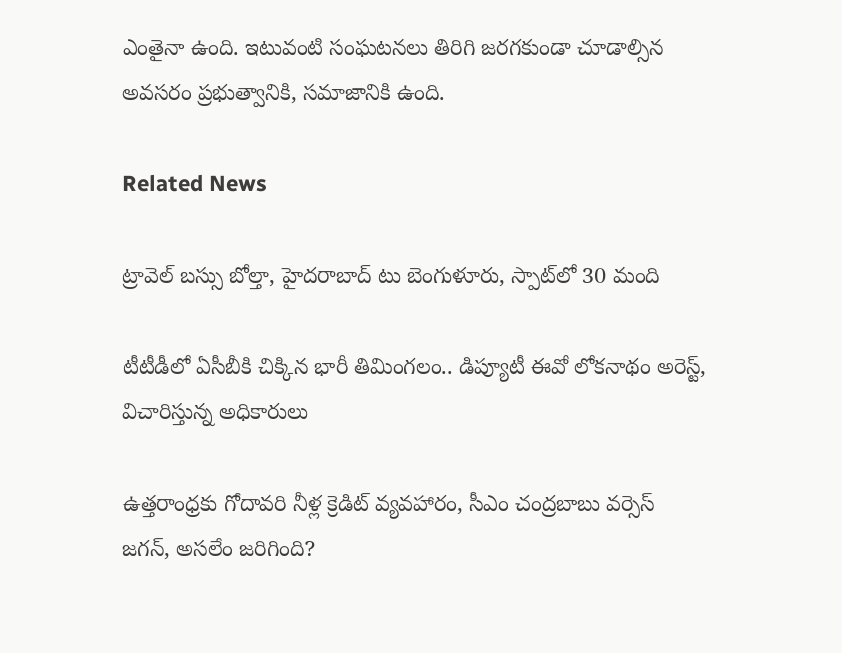ఎంతైనా ఉంది. ఇటువంటి సంఘటనలు తిరిగి జరగకుండా చూడాల్సిన అవసరం ప్రభుత్వానికి, సమాజానికి ఉంది.

Related News

ట్రావెల్ బస్సు బోల్తా, హైదరాబాద్ టు బెంగుళూరు, స్పాట్‌లో 30 మంది

టీటీడీలో ఏసీబీకి చిక్కిన భారీ తిమింగలం.. డిప్యూటీ ఈవో లోకనాథం అరెస్ట్, విచారిస్తున్న అధికారులు

ఉత్తరాంధ్రకు గోదావరి నీళ్ల క్రెడిట్ వ్యవహారం, సీఎం చంద్రబాబు వర్సెస్ జగన్, అసలేం జరిగింది?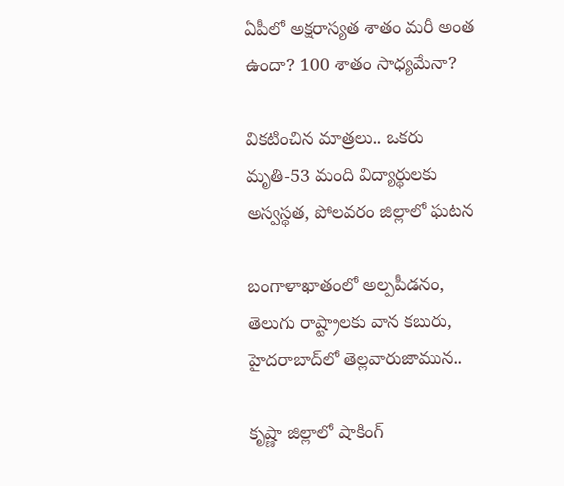ఏపీలో అక్షరాస్యత శాతం మరీ అంత ఉందా? 100 శాతం సాధ్యమేనా?

వికటించిన మాత్రలు.. ఒకరు మృతి-53 మంది విద్యార్థులకు అస్వస్థత, పోలవరం జిల్లాలో ఘటన

బంగాళాఖాతంలో అల్పపీడనం, తెలుగు రాష్ట్రాలకు వాన కబురు, హైదరాబాద్‌లో తెల్లవారుజామున..

కృష్ణా జిల్లాలో షాకింగ్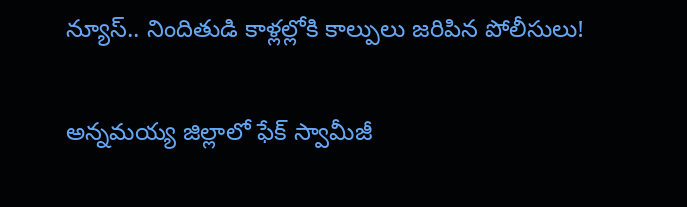న్యూస్.. నిందితుడి కాళ్లల్లోకి కాల్పులు జరిపిన పోలీసులు!

అన్నమయ్య జిల్లాలో ఫేక్ స్వామీజీ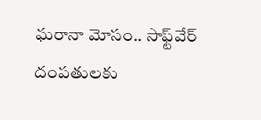ఘరానా మోసం.. సాఫ్ట్‌వేర్ దంపతులకు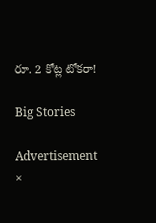రూ. 2 కోట్ల టోకరా!

Big Stories

Advertisement
×